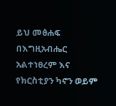ይህ መፅሐፍ በእግዚአብሔር አልተነፀረም እና የክርስቲያን ካኖን ወይም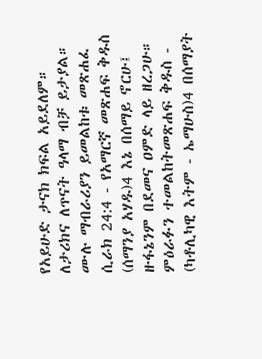የአይሁድ ታናክ ክፍል አይደለም። ለታሪክና ለጥናት ዓላማ ብቻ ይታያል። ሙሉ ማብራሪያን ይመልከቱ መጽሐፈ ሲራክ 24:4 - የአማርኛ መጽሐፍ ቅዱስ (ሰማንያ አሃዱ)4 እኔ በሰማይ ኖርሁ፤ ዙፋኔንም በደመና ዐምድ ላይ ዘረጋሁ። ምዕራፉን ተመልከትመጽሐፍ ቅዱስ - (ካቶሊካዊ እትም - ኤማሁስ)4 በሰማያት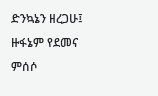ድንኳኔን ዘረጋሁ፤ ዙፋኔም የደመና ምሰሶ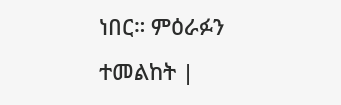ነበር። ምዕራፉን ተመልከት |